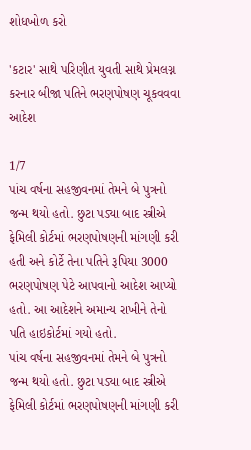શોધખોળ કરો

'કટાર' સાથે પરિણીત યુવતી સાથે પ્રેમલગ્ન કરનાર બીજા પતિને ભરણપોષણ ચૂકવવવા આદેશ

1/7
પાંચ વર્ષના સહજીવનમાં તેમને બે પુત્રનો જન્મ થયો હતો. છુટા પડ્યા બાદ સ્ત્રીએ ફેમિલી કોર્ટમાં ભરણપોષણની માંગણી કરી હતી અને કોર્ટે તેના પતિને રૂપિયા 3000 ભરણપોષણ પેટે આપવાનો આદેશ આપ્યો હતો. આ આદેશને અમાન્ય રાખીને તેનો પતિ હાઇકોર્ટમાં ગયો હતો.
પાંચ વર્ષના સહજીવનમાં તેમને બે પુત્રનો જન્મ થયો હતો. છુટા પડ્યા બાદ સ્ત્રીએ ફેમિલી કોર્ટમાં ભરણપોષણની માંગણી કરી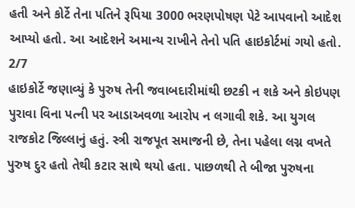હતી અને કોર્ટે તેના પતિને રૂપિયા 3000 ભરણપોષણ પેટે આપવાનો આદેશ આપ્યો હતો. આ આદેશને અમાન્ય રાખીને તેનો પતિ હાઇકોર્ટમાં ગયો હતો.
2/7
હાઇકોર્ટે જણાવ્યું કે પુરુષ તેની જવાબદારીમાંથી છટકી ન શકે અને કોઇપણ પુરાવા વિના પત્ની પર આડાઅવળા આરોપ ન લગાવી શકે. આ યુગલ રાજકોટ જિલ્લાનું હતું. સ્ત્રી રાજપૂત સમાજની છે, તેના પહેલા લગ્ન વખતે પુરુષ દુર હતો તેથી કટાર સાથે થયો હતા. પાછળથી તે બીજા પુરુષના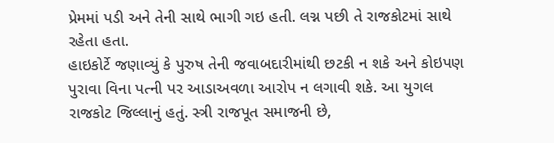પ્રેમમાં પડી અને તેની સાથે ભાગી ગઇ હતી. લગ્ન પછી તે રાજકોટમાં સાથે રહેતા હતા.
હાઇકોર્ટે જણાવ્યું કે પુરુષ તેની જવાબદારીમાંથી છટકી ન શકે અને કોઇપણ પુરાવા વિના પત્ની પર આડાઅવળા આરોપ ન લગાવી શકે. આ યુગલ રાજકોટ જિલ્લાનું હતું. સ્ત્રી રાજપૂત સમાજની છે,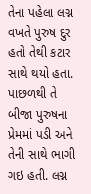તેના પહેલા લગ્ન વખતે પુરુષ દુર હતો તેથી કટાર સાથે થયો હતા. પાછળથી તે બીજા પુરુષના પ્રેમમાં પડી અને તેની સાથે ભાગી ગઇ હતી. લગ્ન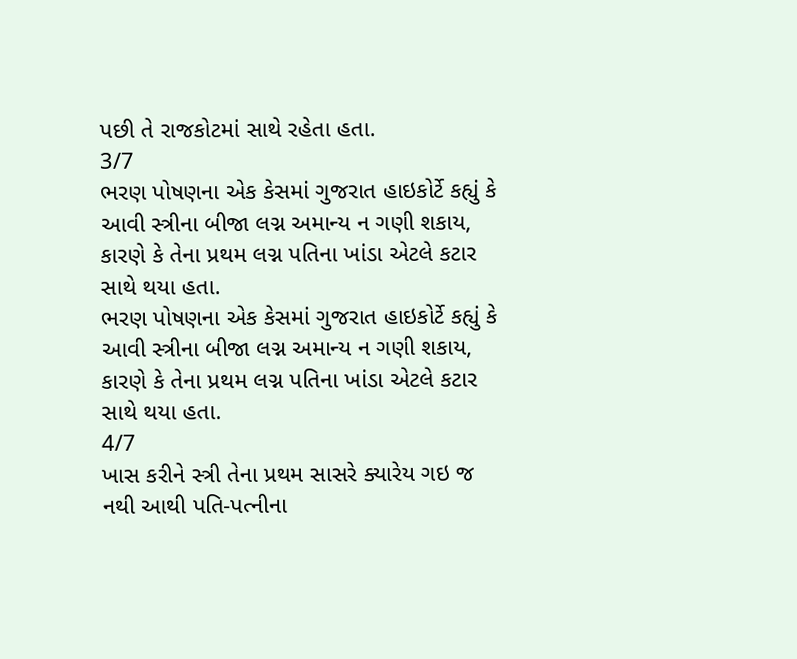પછી તે રાજકોટમાં સાથે રહેતા હતા.
3/7
ભરણ પોષણના એક કેસમાં ગુજરાત હાઇકોર્ટે કહ્યું કે આવી સ્ત્રીના બીજા લગ્ન અમાન્ય ન ગણી શકાય, કારણે કે તેના પ્રથમ લગ્ન પતિના ખાંડા એટલે કટાર સાથે થયા હતા.
ભરણ પોષણના એક કેસમાં ગુજરાત હાઇકોર્ટે કહ્યું કે આવી સ્ત્રીના બીજા લગ્ન અમાન્ય ન ગણી શકાય, કારણે કે તેના પ્રથમ લગ્ન પતિના ખાંડા એટલે કટાર સાથે થયા હતા.
4/7
ખાસ કરીને સ્ત્રી તેના પ્રથમ સાસરે ક્યારેય ગઇ જ નથી આથી પતિ-પત્નીના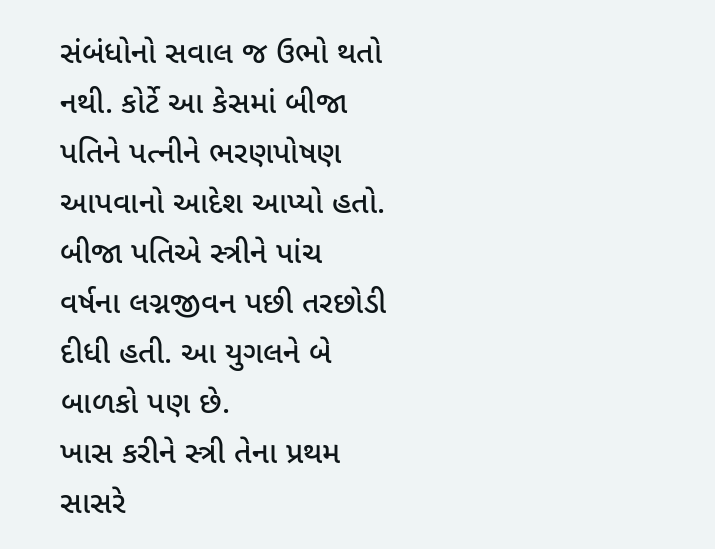સંબંધોનો સવાલ જ ઉભો થતો નથી. કોર્ટે આ કેસમાં બીજા પતિને પત્નીને ભરણપોષણ આપવાનો આદેશ આપ્યો હતો. બીજા પતિએ સ્ત્રીને પાંચ વર્ષના લગ્નજીવન પછી તરછોડી દીધી હતી. આ યુગલને બે બાળકો પણ છે.
ખાસ કરીને સ્ત્રી તેના પ્રથમ સાસરે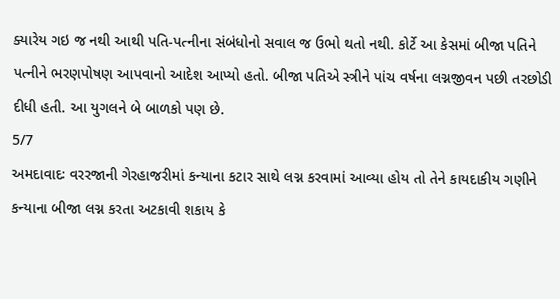ક્યારેય ગઇ જ નથી આથી પતિ-પત્નીના સંબંધોનો સવાલ જ ઉભો થતો નથી. કોર્ટે આ કેસમાં બીજા પતિને પત્નીને ભરણપોષણ આપવાનો આદેશ આપ્યો હતો. બીજા પતિએ સ્ત્રીને પાંચ વર્ષના લગ્નજીવન પછી તરછોડી દીધી હતી. આ યુગલને બે બાળકો પણ છે.
5/7
અમદાવાદઃ વરરજાની ગેરહાજરીમાં કન્યાના કટાર સાથે લગ્ન કરવામાં આવ્યા હોય તો તેને કાયદાકીય ગણીને કન્યાના બીજા લગ્ન કરતા અટકાવી શકાય કે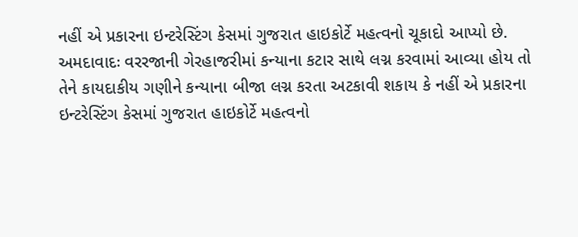નહીં એ પ્રકારના ઇન્ટરેસ્ટિંગ કેસમાં ગુજરાત હાઇકોર્ટે મહત્વનો ચૂકાદો આપ્યો છે.
અમદાવાદઃ વરરજાની ગેરહાજરીમાં કન્યાના કટાર સાથે લગ્ન કરવામાં આવ્યા હોય તો તેને કાયદાકીય ગણીને કન્યાના બીજા લગ્ન કરતા અટકાવી શકાય કે નહીં એ પ્રકારના ઇન્ટરેસ્ટિંગ કેસમાં ગુજરાત હાઇકોર્ટે મહત્વનો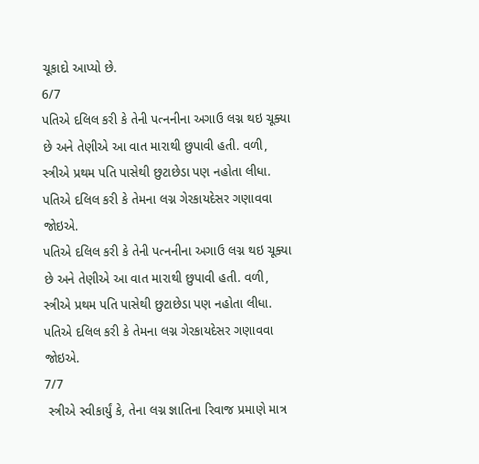ચૂકાદો આપ્યો છે.
6/7
પતિએ દલિલ કરી કે તેની પત્નનીના અગાઉ લગ્ન થઇ ચૂક્યા છે અને તેણીએ આ વાત મારાથી છુપાવી હતી. વળી, સ્ત્રીએ પ્રથમ પતિ પાસેથી છુટાછેડા પણ નહોતા લીધા. પતિએ દલિલ કરી કે તેમના લગ્ન ગેરકાયદેસર ગણાવવા જોઇએ.
પતિએ દલિલ કરી કે તેની પત્નનીના અગાઉ લગ્ન થઇ ચૂક્યા છે અને તેણીએ આ વાત મારાથી છુપાવી હતી. વળી, સ્ત્રીએ પ્રથમ પતિ પાસેથી છુટાછેડા પણ નહોતા લીધા. પતિએ દલિલ કરી કે તેમના લગ્ન ગેરકાયદેસર ગણાવવા જોઇએ.
7/7
 સ્ત્રીએ સ્વીકાર્યું કે, તેના લગ્ન જ્ઞાતિના રિવાજ પ્રમાણે માત્ર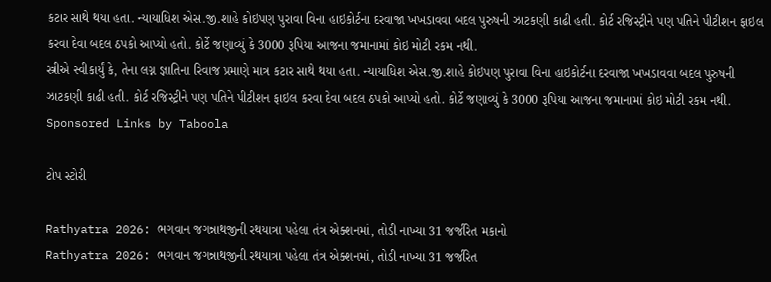કટાર સાથે થયા હતા. ન્યાયાધિશ એસ.જી.શાહે કોઇપણ પુરાવા વિના હાઇકોર્ટના દરવાજા ખખડાવવા બદલ પુરુષની ઝાટકણી કાઢી હતી. કોર્ટ રજિસ્ટ્રીને પણ પતિને પીટીશન ફાઇલ કરવા દેવા બદલ ઠપકો આપ્યો હતો. કોર્ટે જણાવ્યું કે 3000 રૂપિયા આજના જમાનામાં કોઇ મોટી રકમ નથી.
સ્ત્રીએ સ્વીકાર્યું કે, તેના લગ્ન જ્ઞાતિના રિવાજ પ્રમાણે માત્ર કટાર સાથે થયા હતા. ન્યાયાધિશ એસ.જી.શાહે કોઇપણ પુરાવા વિના હાઇકોર્ટના દરવાજા ખખડાવવા બદલ પુરુષની ઝાટકણી કાઢી હતી. કોર્ટ રજિસ્ટ્રીને પણ પતિને પીટીશન ફાઇલ કરવા દેવા બદલ ઠપકો આપ્યો હતો. કોર્ટે જણાવ્યું કે 3000 રૂપિયા આજના જમાનામાં કોઇ મોટી રકમ નથી.
Sponsored Links by Taboola

ટોપ સ્ટોરી

Rathyatra 2026: ભગવાન જગન્નાથજીની રથયાત્રા પહેલા તંત્ર એક્શનમાં, તોડી નાખ્યા 31 જર્જરિત મકાનો
Rathyatra 2026: ભગવાન જગન્નાથજીની રથયાત્રા પહેલા તંત્ર એક્શનમાં, તોડી નાખ્યા 31 જર્જરિત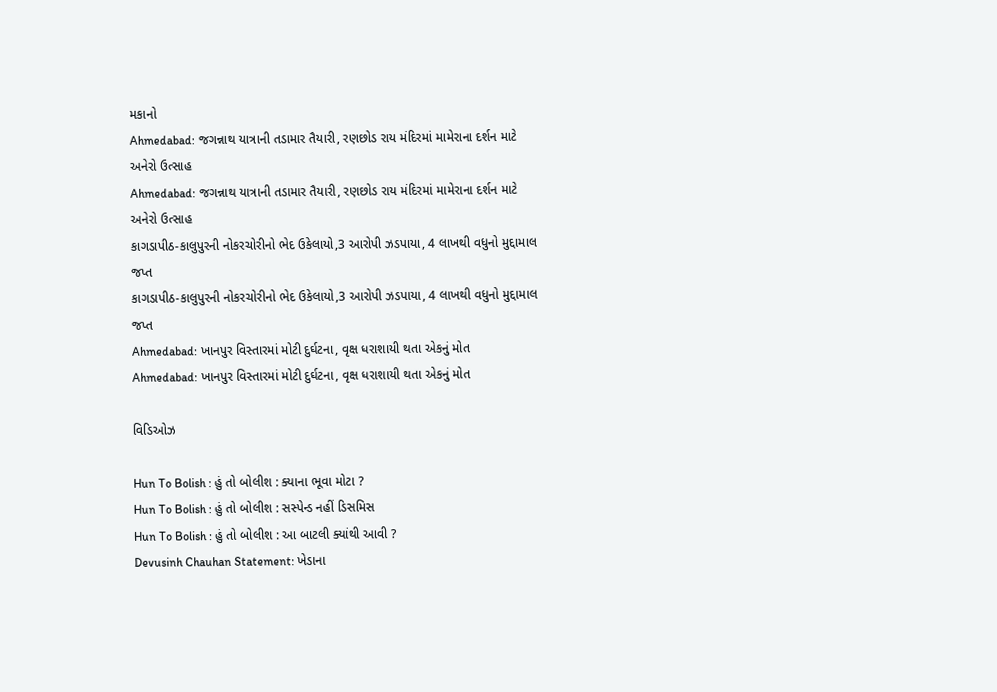મકાનો
Ahmedabad: જગન્નાથ યાત્રાની તડામાર તૈયારી, રણછોડ રાય મંદિરમાં મામેરાના દર્શન માટે અનેરો ઉત્સાહ
Ahmedabad: જગન્નાથ યાત્રાની તડામાર તૈયારી, રણછોડ રાય મંદિરમાં મામેરાના દર્શન માટે અનેરો ઉત્સાહ
કાગડાપીઠ-કાલુપુરની નોકરચોરીનો ભેદ ઉકેલાયો,3 આરોપી ઝડપાયા, 4 લાખથી વધુનો મુદ્દામાલ જપ્ત
કાગડાપીઠ-કાલુપુરની નોકરચોરીનો ભેદ ઉકેલાયો,3 આરોપી ઝડપાયા, 4 લાખથી વધુનો મુદ્દામાલ જપ્ત
Ahmedabad: ખાનપુર વિસ્તારમાં મોટી દુર્ઘટના, વૃક્ષ ધરાશાયી થતા એકનું મોત
Ahmedabad: ખાનપુર વિસ્તારમાં મોટી દુર્ઘટના, વૃક્ષ ધરાશાયી થતા એકનું મોત

વિડિઓઝ

Hun To Bolish : હું તો બોલીશ : ક્યાના ભૂવા મોટા ?
Hun To Bolish : હું તો બોલીશ : સસ્પેન્ડ નહીં ડિસમિસ
Hun To Bolish : હું તો બોલીશ : આ બાટલી ક્યાંથી આવી ?
Devusinh Chauhan Statement: ખેડાના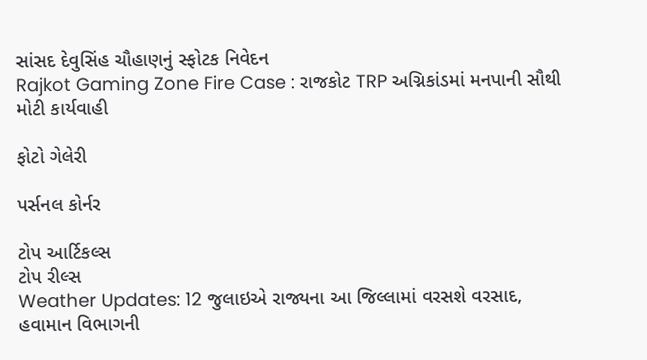સાંસદ દેવુસિંહ ચૌહાણનું સ્ફોટક નિવેદન
Rajkot Gaming Zone Fire Case : રાજકોટ TRP અગ્નિકાંડમાં મનપાની સૌથી મોટી કાર્યવાહી

ફોટો ગેલેરી

પર્સનલ કોર્નર

ટોપ આર્ટિકલ્સ
ટોપ રીલ્સ
Weather Updates: 12 જુલાઇએ રાજ્યના આ જિલ્લામાં વરસશે વરસાદ, હવામાન વિભાગની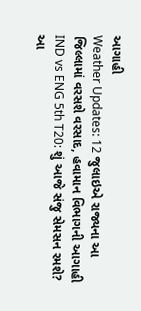આગાહી
Weather Updates: 12 જુલાઇએ રાજ્યના આ જિલ્લામાં વરસશે વરસાદ, હવામાન વિભાગની આગાહી
IND vs ENG 5th T20: શું આજે સંજુ સેમસન રમશે? આ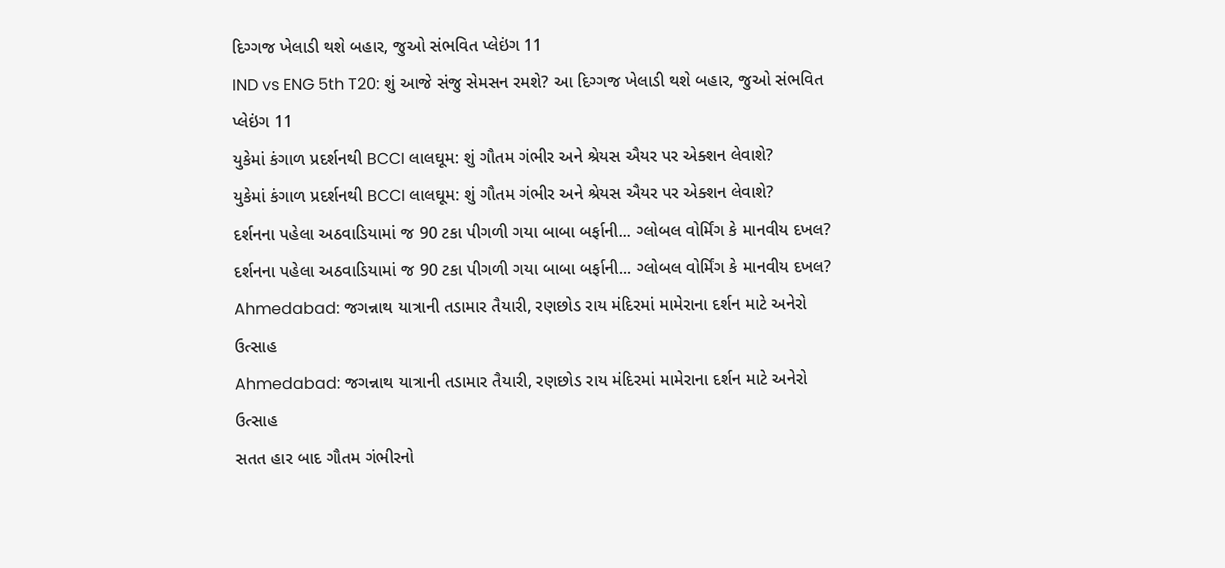દિગ્ગજ ખેલાડી થશે બહાર, જુઓ સંભવિત પ્લેઇંગ 11
IND vs ENG 5th T20: શું આજે સંજુ સેમસન રમશે? આ દિગ્ગજ ખેલાડી થશે બહાર, જુઓ સંભવિત પ્લેઇંગ 11
યુકેમાં કંગાળ પ્રદર્શનથી BCCI લાલઘૂમ: શું ગૌતમ ગંભીર અને શ્રેયસ ઐયર પર એક્શન લેવાશે?
યુકેમાં કંગાળ પ્રદર્શનથી BCCI લાલઘૂમ: શું ગૌતમ ગંભીર અને શ્રેયસ ઐયર પર એક્શન લેવાશે?
દર્શનના પહેલા અઠવાડિયામાં જ 90 ટકા પીગળી ગયા બાબા બર્ફાની... ગ્લોબલ વોર્મિંગ કે માનવીય દખલ?
દર્શનના પહેલા અઠવાડિયામાં જ 90 ટકા પીગળી ગયા બાબા બર્ફાની... ગ્લોબલ વોર્મિંગ કે માનવીય દખલ?
Ahmedabad: જગન્નાથ યાત્રાની તડામાર તૈયારી, રણછોડ રાય મંદિરમાં મામેરાના દર્શન માટે અનેરો ઉત્સાહ
Ahmedabad: જગન્નાથ યાત્રાની તડામાર તૈયારી, રણછોડ રાય મંદિરમાં મામેરાના દર્શન માટે અનેરો ઉત્સાહ
સતત હાર બાદ ગૌતમ ગંભીરનો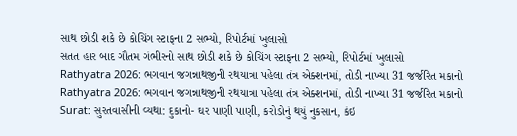સાથ છોડી શકે છે કોચિંગ સ્ટાફના 2 સભ્યો, રિપોર્ટમાં ખુલાસો
સતત હાર બાદ ગૌતમ ગંભીરનો સાથ છોડી શકે છે કોચિંગ સ્ટાફના 2 સભ્યો, રિપોર્ટમાં ખુલાસો
Rathyatra 2026: ભગવાન જગન્નાથજીની રથયાત્રા પહેલા તંત્ર એક્શનમાં, તોડી નાખ્યા 31 જર્જરિત મકાનો
Rathyatra 2026: ભગવાન જગન્નાથજીની રથયાત્રા પહેલા તંત્ર એક્શનમાં, તોડી નાખ્યા 31 જર્જરિત મકાનો
Surat: સુરતવાસીની વ્યથા: દુકાનો- ઘર પાણી પાણી, કરોડોનું થયું નુકસાન, કંઇ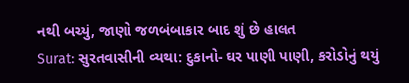નથી બચ્યું, જાણો જળબંબાકાર બાદ શું છે હાલત
Surat: સુરતવાસીની વ્યથા: દુકાનો- ઘર પાણી પાણી, કરોડોનું થયું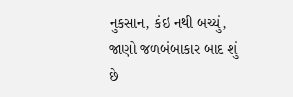નુકસાન, કંઇ નથી બચ્યું, જાણો જળબંબાકાર બાદ શું છે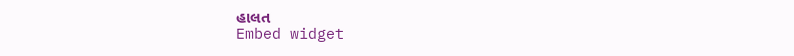હાલત
Embed widget